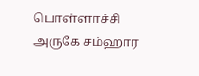பொள்ளாச்சி அருகே சம்ஹார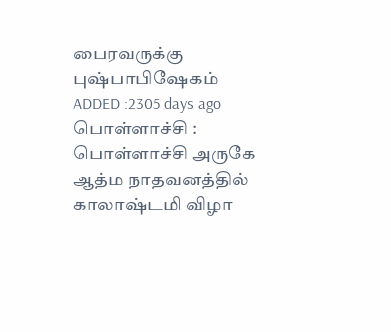பைரவருக்கு புஷ்பாபிஷேகம்
ADDED :2305 days ago
பொள்ளாச்சி : பொள்ளாச்சி அருகே ஆத்ம நாதவனத்தில் காலாஷ்டமி விழா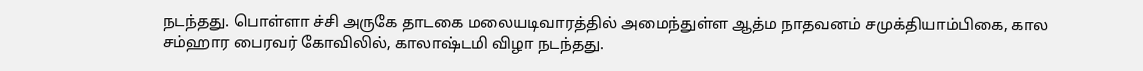நடந்தது. பொள்ளா ச்சி அருகே தாடகை மலையடிவாரத்தில் அமைந்துள்ள ஆத்ம நாதவனம் சமுக்தியாம்பிகை, கால சம்ஹார பைரவர் கோவிலில், காலாஷ்டமி விழா நடந்தது.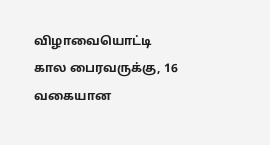விழாவையொட்டி கால பைரவருக்கு, 16 வகையான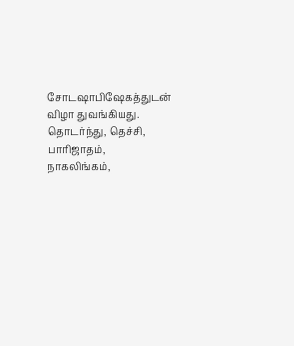சோடஷாபிஷேகத்துடன் விழா துவங்கியது. தொடர்ந்து, தெச்சி, பாரிஜாதம், நாகலிங்கம்,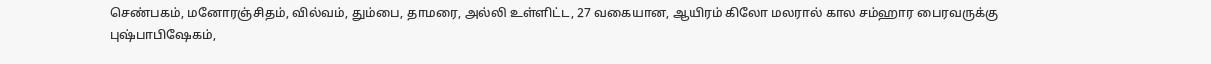செண்பகம், மனோரஞ்சிதம், வில்வம், தும்பை, தாமரை, அல்லி உள்ளிட்ட, 27 வகையான, ஆயிரம் கிலோ மலரால் கால சம்ஹார பைரவருக்கு புஷ்பாபிஷேகம்,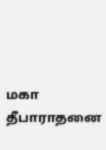மகா தீபாராதனை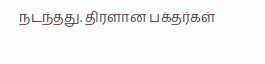நடந்தது. திரளான பக்தர்கள்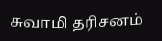சுவாமி தரிசனம்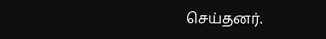செய்தனர்.